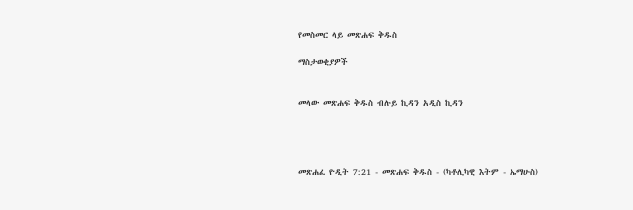የመስመር ላይ መጽሐፍ ቅዱስ

ማስታወቂያዎች


መላው መጽሐፍ ቅዱስ ብሉይ ኪዳን አዲስ ኪዳን




መጽሐፈ ዮዲት 7:21 - መጽሐፍ ቅዱስ - (ካቶሊካዊ እትም - ኤማሁስ)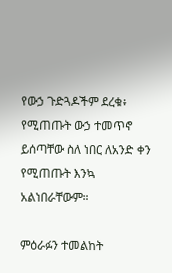የውኃ ጉድጓዶችም ደረቁ፥ የሚጠጡት ውኃ ተመጥኖ ይሰጣቸው ስለ ነበር ለአንድ ቀን የሚጠጡት እንኳ አልነበራቸውም።

ምዕራፉን ተመልከት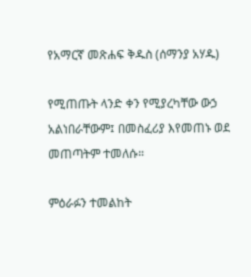የአማርኛ መጽሐፍ ቅዱስ (ሰማንያ አሃዱ)

የሚጠጡት ላንድ ቀን የሚያረካቸው ውኃ አልነበራቸውም፤ በመስፈሪያ እየመጠኑ ወደ መጠጣትም ተመለሱ።

ምዕራፉን ተመልከት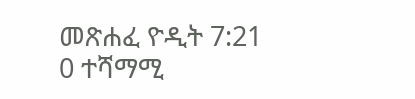መጽሐፈ ዮዲት 7:21
0 ተሻማሚ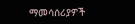ማመሳሰሪያዎች